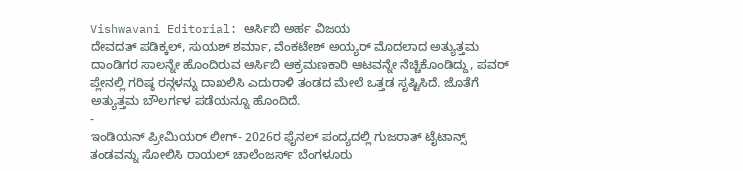Vishwavani Editorial: ಆರ್ಸಿಬಿ ಅರ್ಹ ವಿಜಯ
ದೇವದತ್ ಪಡಿಕ್ಕಲ್, ಸುಯಶ್ ಶರ್ಮಾ, ವೆಂಕಟೇಶ್ ಅಯ್ಯರ್ ಮೊದಲಾದ ಅತ್ಯುತ್ತಮ ದಾಂಡಿಗರ ಸಾಲನ್ನೇ ಹೊಂದಿರುವ ಆರ್ಸಿಬಿ ಆಕ್ರಮಣಕಾರಿ ಆಟವನ್ನೇ ನೆಚ್ಚಿಕೊಂಡಿದ್ದು, ಪವರ್ ಪ್ಲೇನಲ್ಲಿ ಗರಿಷ್ಠ ರನ್ಗಳನ್ನು ದಾಖಲಿಸಿ ಎದುರಾಳಿ ತಂಡದ ಮೇಲೆ ಒತ್ತಡ ಸೃಷ್ಟಿಸಿದೆ. ಜೊತೆಗೆ ಅತ್ಯುತ್ತಮ ಬೌಲರ್ಗಳ ಪಡೆಯನ್ನೂ ಹೊಂದಿದೆ.
-
ಇಂಡಿಯನ್ ಪ್ರೀಮಿಯರ್ ಲೀಗ್- 2026ರ ಫೈನಲ್ ಪಂದ್ಯದಲ್ಲಿ ಗುಜರಾತ್ ಟೈಟಾನ್ಸ್ ತಂಡವನ್ನು ಸೋಲಿಸಿ ರಾಯಲ್ ಚಾಲೆಂಜರ್ಸ್ ಬೆಂಗಳೂರು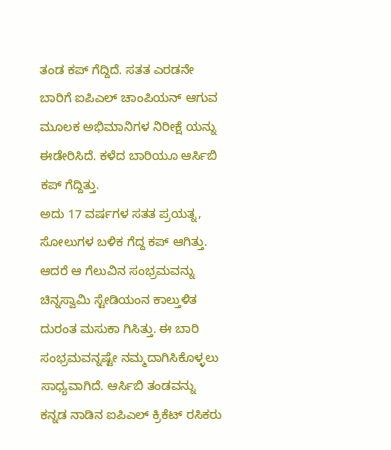ತಂಡ ಕಪ್ ಗೆದ್ದಿದೆ. ಸತತ ಎರಡನೇ ಬಾರಿಗೆ ಐಪಿಎಲ್ ಚಾಂಪಿಯನ್ ಆಗುವ ಮೂಲಕ ಅಭಿಮಾನಿಗಳ ನಿರೀಕ್ಷೆ ಯನ್ನು ಈಡೇರಿಸಿದೆ. ಕಳೆದ ಬಾರಿಯೂ ಆರ್ಸಿಬಿ ಕಪ್ ಗೆದ್ದಿತ್ತು.
ಅದು 17 ವರ್ಷಗಳ ಸತತ ಪ್ರಯತ್ನ, ಸೋಲುಗಳ ಬಳಿಕ ಗೆದ್ದ ಕಪ್ ಆಗಿತ್ತು. ಆದರೆ ಆ ಗೆಲುವಿನ ಸಂಭ್ರಮವನ್ನು ಚಿನ್ನಸ್ವಾಮಿ ಸ್ಟೇಡಿಯಂನ ಕಾಲ್ತುಳಿತ ದುರಂತ ಮಸುಕಾ ಗಿಸಿತ್ತು. ಈ ಬಾರಿ ಸಂಭ್ರಮವನ್ನಷ್ಟೇ ನಮ್ಮದಾಗಿಸಿಕೊಳ್ಳಲು ಸಾಧ್ಯವಾಗಿದೆ. ಆರ್ಸಿಬಿ ತಂಡವನ್ನು ಕನ್ನಡ ನಾಡಿನ ಐಪಿಎಲ್ ಕ್ರಿಕೆಟ್ ರಸಿಕರು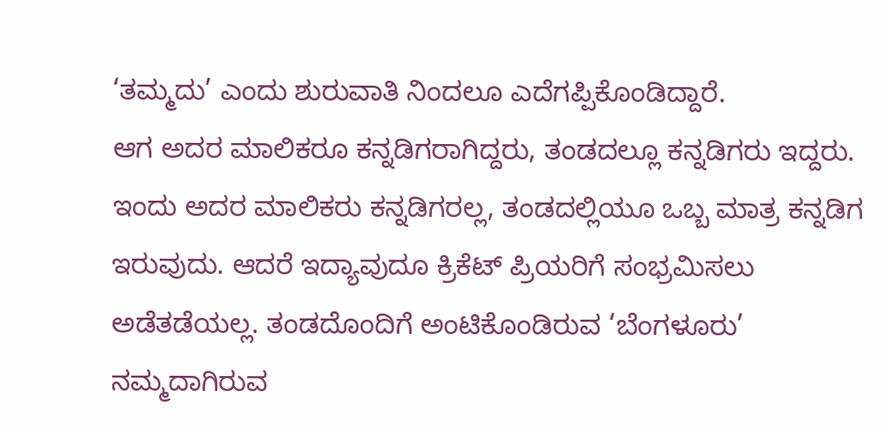‘ತಮ್ಮದು’ ಎಂದು ಶುರುವಾತಿ ನಿಂದಲೂ ಎದೆಗಪ್ಪಿಕೊಂಡಿದ್ದಾರೆ.
ಆಗ ಅದರ ಮಾಲಿಕರೂ ಕನ್ನಡಿಗರಾಗಿದ್ದರು, ತಂಡದಲ್ಲೂ ಕನ್ನಡಿಗರು ಇದ್ದರು. ಇಂದು ಅದರ ಮಾಲಿಕರು ಕನ್ನಡಿಗರಲ್ಲ, ತಂಡದಲ್ಲಿಯೂ ಒಬ್ಬ ಮಾತ್ರ ಕನ್ನಡಿಗ ಇರುವುದು. ಆದರೆ ಇದ್ಯಾವುದೂ ಕ್ರಿಕೆಟ್ ಪ್ರಿಯರಿಗೆ ಸಂಭ್ರಮಿಸಲು ಅಡೆತಡೆಯಲ್ಲ. ತಂಡದೊಂದಿಗೆ ಅಂಟಿಕೊಂಡಿರುವ ‘ಬೆಂಗಳೂರು’ ನಮ್ಮದಾಗಿರುವ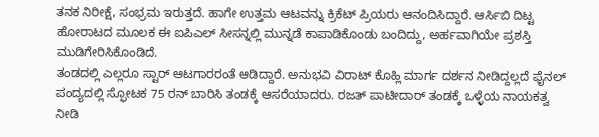ತನಕ ನಿರೀಕ್ಷೆ, ಸಂಭ್ರಮ ಇರುತ್ತದೆ. ಹಾಗೇ ಉತ್ತಮ ಆಟವನ್ನು ಕ್ರಿಕೆಟ್ ಪ್ರಿಯರು ಆನಂದಿಸಿದ್ದಾರೆ. ಆರ್ಸಿಬಿ ದಿಟ್ಟ ಹೋರಾಟದ ಮೂಲಕ ಈ ಐಪಿಎಲ್ ಸೀಸನ್ನಲ್ಲಿ ಮುನ್ನಡೆ ಕಾಪಾಡಿಕೊಂಡು ಬಂದಿದ್ದು, ಅರ್ಹವಾಗಿಯೇ ಪ್ರಶಸ್ತಿ ಮುಡಿಗೇರಿಸಿಕೊಂಡಿದೆ.
ತಂಡದಲ್ಲಿ ಎಲ್ಲರೂ ಸ್ಟಾರ್ ಆಟಗಾರರಂತೆ ಆಡಿದ್ದಾರೆ. ಅನುಭವಿ ವಿರಾಟ್ ಕೊಹ್ಲಿ ಮಾರ್ಗ ದರ್ಶನ ನೀಡಿದ್ದಲ್ಲದೆ ಫೈನಲ್ ಪಂದ್ಯದಲ್ಲಿ ಸ್ಫೋಟಕ 75 ರನ್ ಬಾರಿಸಿ ತಂಡಕ್ಕೆ ಆಸರೆಯಾದರು. ರಜತ್ ಪಾಟೀದಾರ್ ತಂಡಕ್ಕೆ ಒಳ್ಳೆಯ ನಾಯಕತ್ವ ನೀಡಿ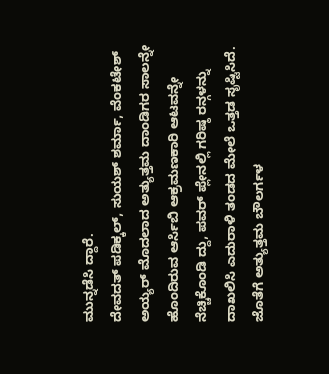ಮುನ್ನಡೆಸಿ ದ್ದಾರೆ.
ದೇವದತ್ ಪಡಿಕ್ಕಲ್, ಸುಯಶ್ ಶರ್ಮಾ, ವೆಂಕಟೇಶ್ ಅಯ್ಯರ್ ಮೊದಲಾದ ಅತ್ಯುತ್ತಮ ದಾಂಡಿಗರ ಸಾಲನ್ನೇ ಹೊಂದಿರುವ ಆರ್ಸಿಬಿ ಆಕ್ರಮಣಕಾರಿ ಆಟವನ್ನೇ ನೆಚ್ಚಿಕೊಂಡಿ ದ್ದು, ಪವರ್ ಪ್ಲೇನಲ್ಲಿ ಗರಿಷ್ಠ ರನ್ಗಳನ್ನು ದಾಖಲಿಸಿ ಎದುರಾಳಿ ತಂಡದ ಮೇಲೆ ಒತ್ತಡ ಸೃಷ್ಟಿಸಿದೆ. ಜೊತೆಗೆ ಅತ್ಯುತ್ತಮ ಬೌಲರ್ಗಳ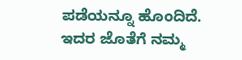ಪಡೆಯನ್ನೂ ಹೊಂದಿದೆ.
ಇದರ ಜೊತೆಗೆ ನಮ್ಮ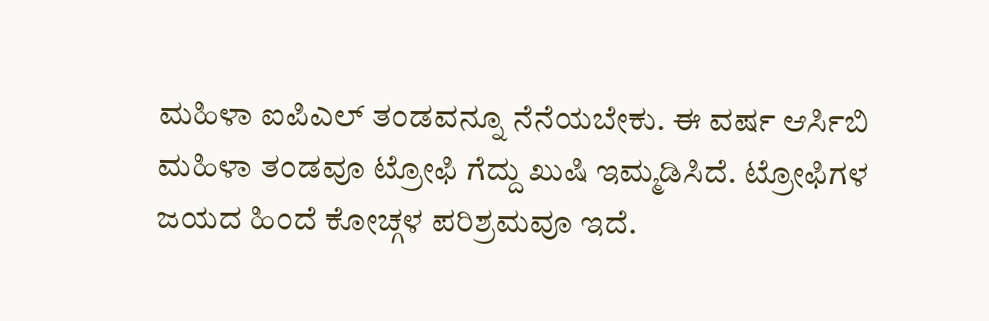ಮಹಿಳಾ ಐಪಿಎಲ್ ತಂಡವನ್ನೂ ನೆನೆಯಬೇಕು. ಈ ವರ್ಷ ಆರ್ಸಿಬಿ ಮಹಿಳಾ ತಂಡವೂ ಟ್ರೋಫಿ ಗೆದ್ದು ಖುಷಿ ಇಮ್ಮಡಿಸಿದೆ. ಟ್ರೋಫಿಗಳ ಜಯದ ಹಿಂದೆ ಕೋಚ್ಗಳ ಪರಿಶ್ರಮವೂ ಇದೆ.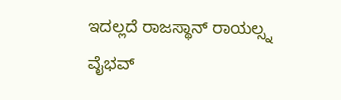ಇದಲ್ಲದೆ ರಾಜಸ್ಥಾನ್ ರಾಯಲ್ಸ್ನ ವೈಭವ್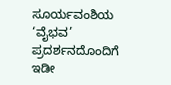ಸೂರ್ಯವಂಶಿಯ ‘ವೈಭವ’ ಪ್ರದರ್ಶನದೊಂದಿಗೆ ಇಡೀ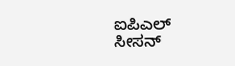ಐಪಿಎಲ್ ಸೀಸನ್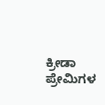ಕ್ರೀಡಾ ಪ್ರೇಮಿಗಳ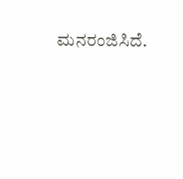ಮನರಂಜಿಸಿದೆ.